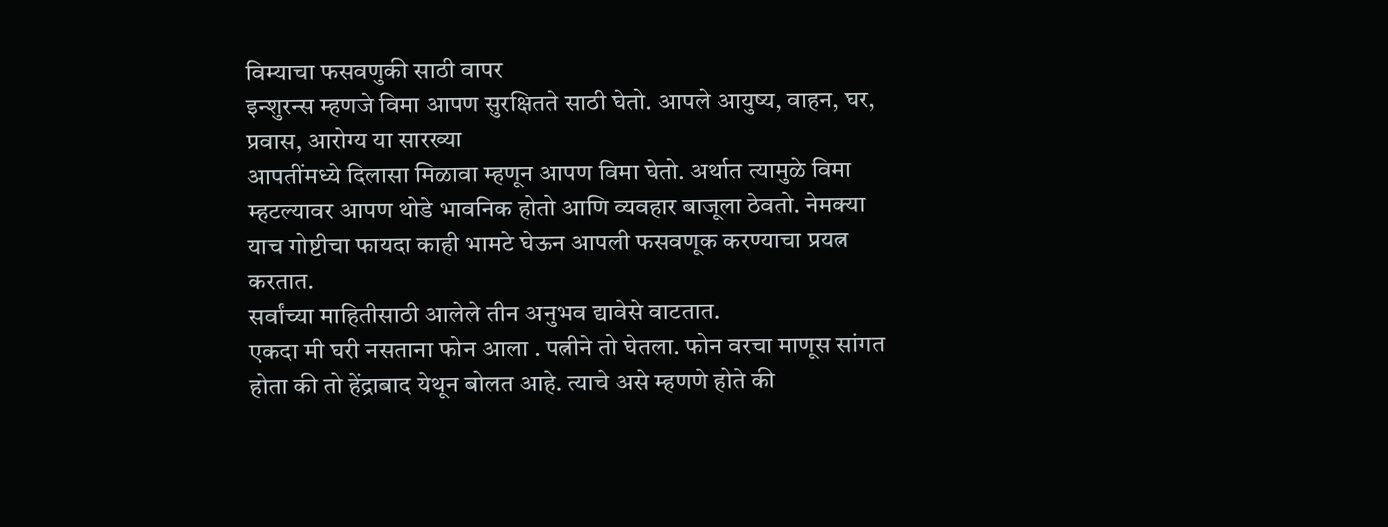विम्याचा फसवणुकी साठी वापर
इन्शुरन्स म्हणजे विमा आपण सुरक्षितते साठी घेतो. आपले आयुष्य, वाहन, घर, प्रवास, आरोग्य या सारख्या
आपतींमध्ये दिलासा मिळावा म्हणून आपण विमा घेतो. अर्थात त्यामुळे विमा म्हटल्यावर आपण थोडे भावनिक होतो आणि व्यवहार बाजूला ठेवतो. नेमक्या याच गोष्टीचा फायदा काही भामटे घेऊन आपली फसवणूक करण्याचा प्रयत्न करतात.
सर्वांच्या माहितीसाठी आलेले तीन अनुभव द्यावेसे वाटतात.
एकदा मी घरी नसताना फोन आला . पत्नीने तो घेतला. फोन वरचा माणूस सांगत होता की तो हेंद्राबाद येथून बोलत आहे. त्याचे असे म्हणणे होते की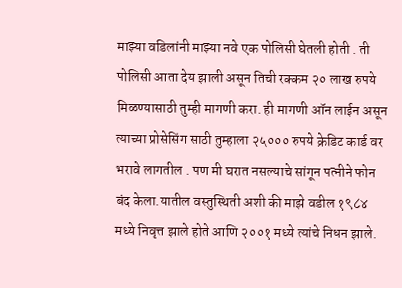माझ्या वडिलांनी माझ्या नवे एक पोलिसी घेतली होती . ती पोलिसी आता देय झाली असून तिची रक्कम २० लाख रुपये मिळण्यासाठी तुम्ही मागणी करा. ही मागणी ऑन लाईन असून त्याच्या प्रोसेसिंग साठी तुम्हाला २५००० रुपये क्रेडिट कार्ड वर भरावे लागतील . पण मी घरात नसल्याचे सांगून पत्नीने फोन बंद केला.यातील वस्तुस्थिती अशी की माझे वडील १९८४ मध्ये निवृत्त झाले होते आणि २००१ मध्ये त्यांचे निधन झाले.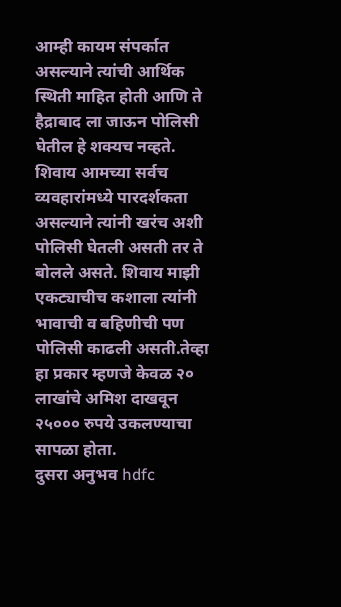आम्ही कायम संपर्कात असल्याने त्यांची आर्थिक स्थिती माहित होती आणि ते हैद्राबाद ला जाऊन पोलिसी घेतील हे शक्यच नव्हते. शिवाय आमच्या सर्वच व्यवहारांमध्ये पारदर्शकता असल्याने त्यांनी खरंच अशी पोलिसी घेतली असती तर ते बोलले असते. शिवाय माझी एकट्याचीच कशाला त्यांनी भावाची व बहिणीची पण पोलिसी काढली असती.तेव्हा हा प्रकार म्हणजे केवळ २० लाखांचे अमिश दाखवून २५००० रुपये उकलण्याचा सापळा होता.
दुसरा अनुभव hdfc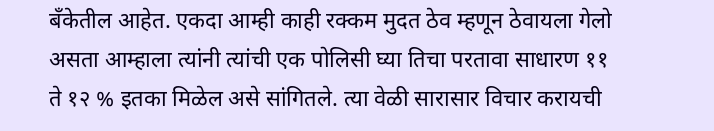बँकेतील आहेत. एकदा आम्ही काही रक्कम मुदत ठेव म्हणून ठेवायला गेलो असता आम्हाला त्यांनी त्यांची एक पोलिसी घ्या तिचा परतावा साधारण ११ ते १२ % इतका मिळेल असे सांगितले. त्या वेळी सारासार विचार करायची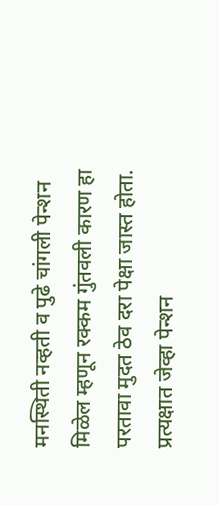मनस्थिती नव्हती व पुढे चांगली पेन्शन मिळेल म्हणून रक्कम गुंतवली कारण हा परतावा मुदत ठेव दरा पेक्षा जास्त होता. प्रत्यक्षात जेव्हा पेन्शन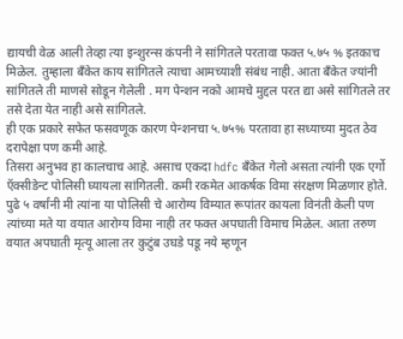द्यायची वेळ आली तेव्हा त्या इन्शुरन्स कंपनी ने सांगितले परतावा फक्त ५.७५ % इतकाच मिळेल. तुम्हाला बँकेत काय सांगितले त्याचा आमच्याशी संबंध नाही. आता बँकेत ज्यांनी सांगितले ती माणसे सोडून गेलेली . मग पेन्शन नको आमचे मुद्दल परत द्या असे सांगितले तर तसे देता येत नाही असे सांगितले.
ही एक प्रकारे सफेत फसवणूक कारण पेन्शनचा ५.७५% परतावा हा सध्याच्या मुदत ठेव दरापेक्षा पण कमी आहे.
तिसरा अनुभव हा कालचाच आहे. असाच एकदा hdfc बँकेत गेलो असता त्यांनी एक एर्गो ऍक्सीडेन्ट पोलिसी घ्यायला सांगितली. कमी रकमेत आकर्षक विमा संरक्षण मिळणार होते. पुढे ५ वर्षांनी मी त्यांना या पोलिसी चे आरोग्य विम्यात रूपांतर कायला विनंती केली पण त्यांच्या मते या वयात आरोग्य विमा नाही तर फक्त अपघाती विमाच मिळेल. आता तरुण वयात अपघाती मृत्यू आला तर कुटुंब उघडे पडू नये म्हणून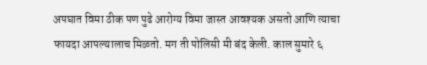अपघात विमा ठीक पण पुढे आरोग्य विमा जास्त आवश्यक असतो आणि त्याचा फायदा आपल्यालाच मिळतो. मग ती पोलिसी मी बंद केली. काल सुमारे ६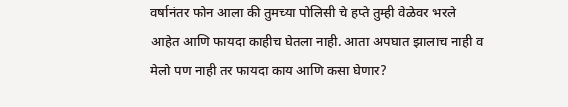वर्षानंतर फोन आला की तुमच्या पोलिसी चे हप्ते तुम्ही वेळेवर भरले आहेत आणि फायदा काहीच घेतला नाही. आता अपघात झालाच नाही व मेलो पण नाही तर फायदा काय आणि कसा घेणार?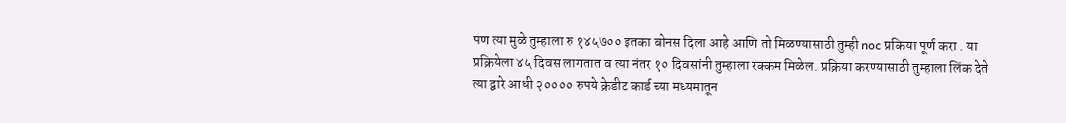पण त्या मुळे तुम्हाला रु १४५७०० इतका बोनस दिला आहे आणि तो मिळण्यासाठी तुम्ही noc प्रकिया पूर्ण करा . या प्रक्रियेला ४५ दिवस लागतात व त्या नंतर १० दिवसांनी तुम्हाला रक्कम मिळेल. प्रक्रिया करण्यासाठी तुम्हाला लिंक देते त्या द्वारे आधी २०००० रुपये क्रेडीट कार्ड च्या मध्यमातून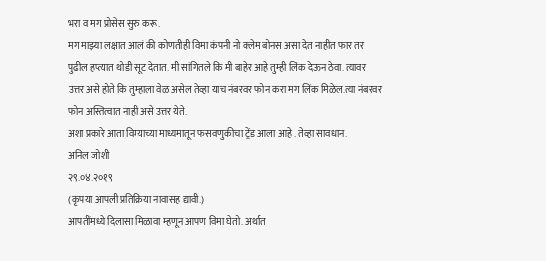भरा व मग प्रोसेस सुरु करू.
मग माझ्या लक्षात आलं की कोणतीही विमा कंपनी नो क्लेम बोनस असा देत नाहीत फार तर पुढील हप्त्यात थोडी सूट देतात. मी सांगितले कि मी बाहेर आहे तुम्ही लिंक देऊन ठेवा. त्यावर उत्तर असे होते कि तुम्हाला वेळ असेल तेव्हा याच नंबरवर फोन करा मग लिंक मिळेल.त्या नंबरवर फोन अस्तित्वात नाही असे उत्तर येते.
अशा प्रकारे आता विम्याच्या माध्यमातून फसवणुकीचा ट्रेंड आला आहे . तेव्हा सावधान.
अनिल जोशी
२९.०४.२०१९
(कृपया आपली प्रतिक्रिया नावासह द्यावी.)
आपतींमध्ये दिलासा मिळावा म्हणून आपण विमा घेतो. अर्थात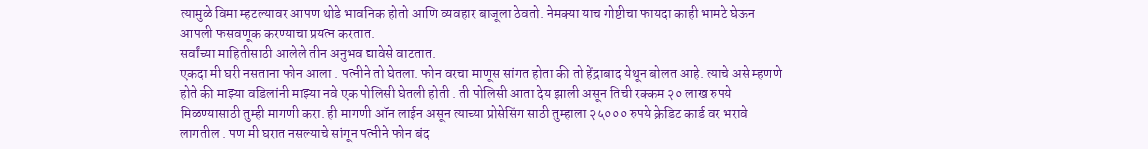त्यामुळे विमा म्हटल्यावर आपण थोडे भावनिक होतो आणि व्यवहार बाजूला ठेवतो. नेमक्या याच गोष्टीचा फायदा काही भामटे घेऊन आपली फसवणूक करण्याचा प्रयत्न करतात.
सर्वांच्या माहितीसाठी आलेले तीन अनुभव द्यावेसे वाटतात.
एकदा मी घरी नसताना फोन आला . पत्नीने तो घेतला. फोन वरचा माणूस सांगत होता की तो हेंद्राबाद येथून बोलत आहे. त्याचे असे म्हणणे होते की माझ्या वडिलांनी माझ्या नवे एक पोलिसी घेतली होती . ती पोलिसी आता देय झाली असून तिची रक्कम २० लाख रुपये मिळण्यासाठी तुम्ही मागणी करा. ही मागणी ऑन लाईन असून त्याच्या प्रोसेसिंग साठी तुम्हाला २५००० रुपये क्रेडिट कार्ड वर भरावे लागतील . पण मी घरात नसल्याचे सांगून पत्नीने फोन बंद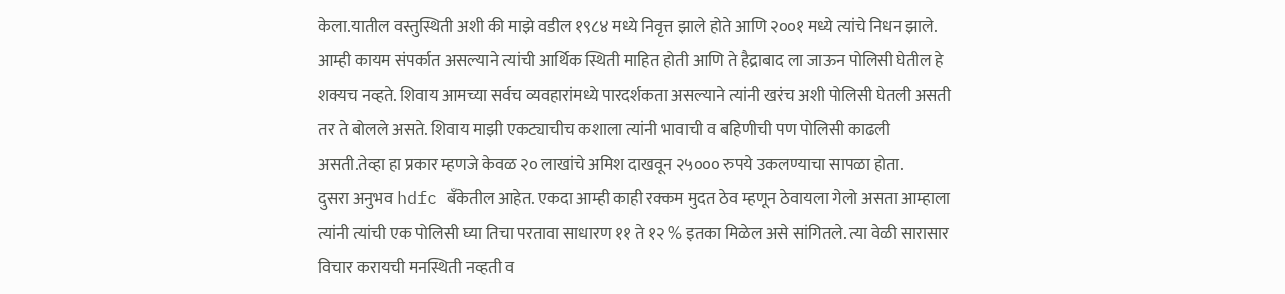केला.यातील वस्तुस्थिती अशी की माझे वडील १९८४ मध्ये निवृत्त झाले होते आणि २००१ मध्ये त्यांचे निधन झाले. आम्ही कायम संपर्कात असल्याने त्यांची आर्थिक स्थिती माहित होती आणि ते हैद्राबाद ला जाऊन पोलिसी घेतील हे शक्यच नव्हते. शिवाय आमच्या सर्वच व्यवहारांमध्ये पारदर्शकता असल्याने त्यांनी खरंच अशी पोलिसी घेतली असती तर ते बोलले असते. शिवाय माझी एकट्याचीच कशाला त्यांनी भावाची व बहिणीची पण पोलिसी काढली असती.तेव्हा हा प्रकार म्हणजे केवळ २० लाखांचे अमिश दाखवून २५००० रुपये उकलण्याचा सापळा होता.
दुसरा अनुभव hdfc बँकेतील आहेत. एकदा आम्ही काही रक्कम मुदत ठेव म्हणून ठेवायला गेलो असता आम्हाला त्यांनी त्यांची एक पोलिसी घ्या तिचा परतावा साधारण ११ ते १२ % इतका मिळेल असे सांगितले. त्या वेळी सारासार विचार करायची मनस्थिती नव्हती व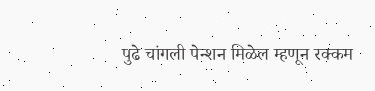पुढे चांगली पेन्शन मिळेल म्हणून रक्कम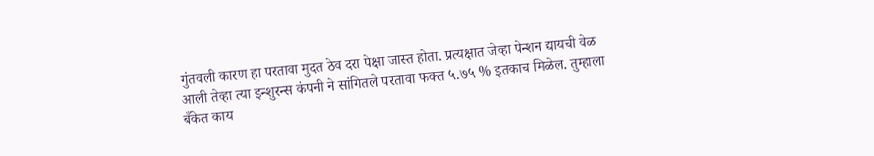गुंतवली कारण हा परतावा मुदत ठेव दरा पेक्षा जास्त होता. प्रत्यक्षात जेव्हा पेन्शन द्यायची वेळ आली तेव्हा त्या इन्शुरन्स कंपनी ने सांगितले परतावा फक्त ५.७५ % इतकाच मिळेल. तुम्हाला बँकेत काय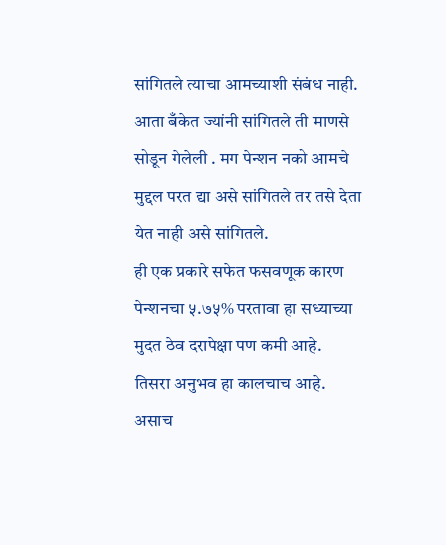सांगितले त्याचा आमच्याशी संबंध नाही. आता बँकेत ज्यांनी सांगितले ती माणसे सोडून गेलेली . मग पेन्शन नको आमचे मुद्दल परत द्या असे सांगितले तर तसे देता येत नाही असे सांगितले.
ही एक प्रकारे सफेत फसवणूक कारण पेन्शनचा ५.७५% परतावा हा सध्याच्या मुदत ठेव दरापेक्षा पण कमी आहे.
तिसरा अनुभव हा कालचाच आहे. असाच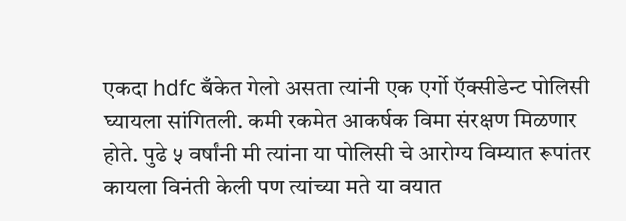एकदा hdfc बँकेत गेलो असता त्यांनी एक एर्गो ऍक्सीडेन्ट पोलिसी घ्यायला सांगितली. कमी रकमेत आकर्षक विमा संरक्षण मिळणार होते. पुढे ५ वर्षांनी मी त्यांना या पोलिसी चे आरोग्य विम्यात रूपांतर कायला विनंती केली पण त्यांच्या मते या वयात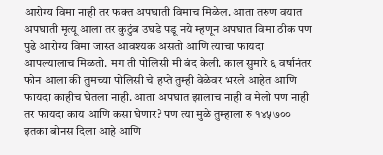आरोग्य विमा नाही तर फक्त अपघाती विमाच मिळेल. आता तरुण वयात अपघाती मृत्यू आला तर कुटुंब उघडे पडू नये म्हणून अपघात विमा ठीक पण पुढे आरोग्य विमा जास्त आवश्यक असतो आणि त्याचा फायदा आपल्यालाच मिळतो. मग ती पोलिसी मी बंद केली. काल सुमारे ६ वर्षानंतर फोन आला की तुमच्या पोलिसी चे हप्ते तुम्ही वेळेवर भरले आहेत आणि फायदा काहीच घेतला नाही. आता अपघात झालाच नाही व मेलो पण नाही तर फायदा काय आणि कसा घेणार? पण त्या मुळे तुम्हाला रु १४५७०० इतका बोनस दिला आहे आणि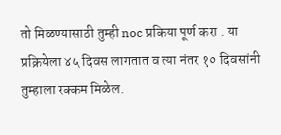तो मिळण्यासाठी तुम्ही noc प्रकिया पूर्ण करा . या प्रक्रियेला ४५ दिवस लागतात व त्या नंतर १० दिवसांनी तुम्हाला रक्कम मिळेल.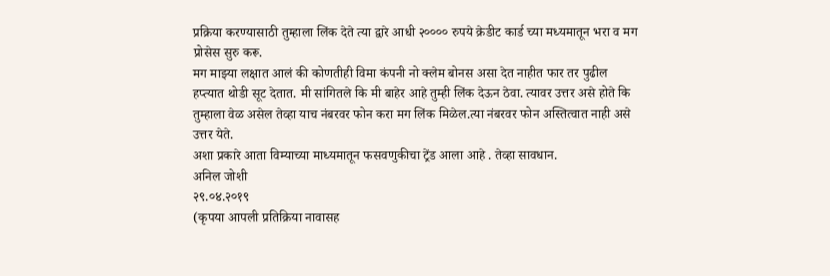प्रक्रिया करण्यासाठी तुम्हाला लिंक देते त्या द्वारे आधी २०००० रुपये क्रेडीट कार्ड च्या मध्यमातून भरा व मग प्रोसेस सुरु करू.
मग माझ्या लक्षात आलं की कोणतीही विमा कंपनी नो क्लेम बोनस असा देत नाहीत फार तर पुढील हप्त्यात थोडी सूट देतात. मी सांगितले कि मी बाहेर आहे तुम्ही लिंक देऊन ठेवा. त्यावर उत्तर असे होते कि तुम्हाला वेळ असेल तेव्हा याच नंबरवर फोन करा मग लिंक मिळेल.त्या नंबरवर फोन अस्तित्वात नाही असे उत्तर येते.
अशा प्रकारे आता विम्याच्या माध्यमातून फसवणुकीचा ट्रेंड आला आहे . तेव्हा सावधान.
अनिल जोशी
२९.०४.२०१९
(कृपया आपली प्रतिक्रिया नावासह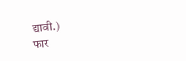द्यावी.)
फार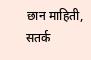छान माहिती, सतर्क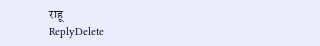राहू
ReplyDelete